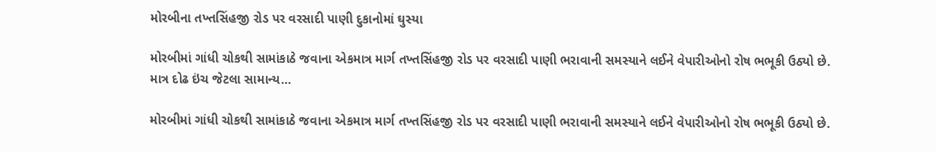મોરબીના તખ્તસિંહજી રોડ પર વરસાદી પાણી દુકાનોમાં ઘુસ્યા

મોરબીમાં ગાંધી ચોકથી સામાંકાઠે જવાના એકમાત્ર માર્ગ તખ્તસિંહજી રોડ પર વરસાદી પાણી ભરાવાની સમસ્યાને લઈને વેપારીઓનો રોષ ભભૂકી ઉઠ્યો છે. માત્ર દોઢ ઇંચ જેટલા સામાન્ય…

મોરબીમાં ગાંધી ચોકથી સામાંકાઠે જવાના એકમાત્ર માર્ગ તખ્તસિંહજી રોડ પર વરસાદી પાણી ભરાવાની સમસ્યાને લઈને વેપારીઓનો રોષ ભભૂકી ઉઠ્યો છે.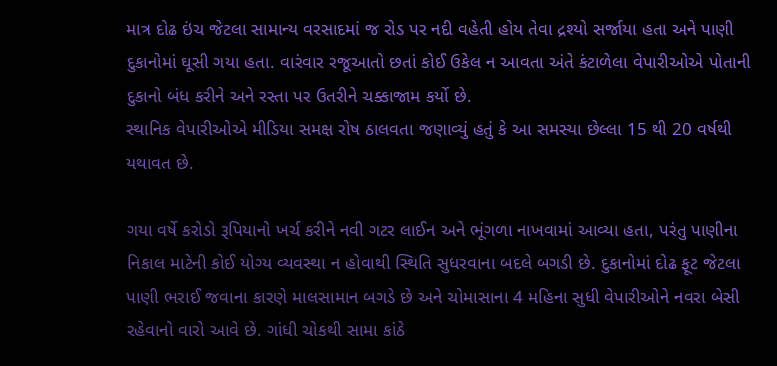માત્ર દોઢ ઇંચ જેટલા સામાન્ય વરસાદમાં જ રોડ પર નદી વહેતી હોય તેવા દ્રશ્યો સર્જાયા હતા અને પાણી દુકાનોમાં ઘૂસી ગયા હતા. વારંવાર રજૂઆતો છતાં કોઈ ઉકેલ ન આવતા અંતે કંટાળેલા વેપારીઓએ પોતાની દુકાનો બંધ કરીને અને રસ્તા પર ઉતરીને ચક્કાજામ કર્યો છે.
સ્થાનિક વેપારીઓએ મીડિયા સમક્ષ રોષ ઠાલવતા જણાવ્યું હતું કે આ સમસ્યા છેલ્લા 15 થી 20 વર્ષથી યથાવત છે.

ગયા વર્ષે કરોડો રૂપિયાનો ખર્ચ કરીને નવી ગટર લાઈન અને ભૂંગળા નાખવામાં આવ્યા હતા, પરંતુ પાણીના નિકાલ માટેની કોઈ યોગ્ય વ્યવસ્થા ન હોવાથી સ્થિતિ સુધરવાના બદલે બગડી છે. દુકાનોમાં દોઢ ફૂટ જેટલા પાણી ભરાઈ જવાના કારણે માલસામાન બગડે છે અને ચોમાસાના 4 મહિના સુધી વેપારીઓને નવરા બેસી રહેવાનો વારો આવે છે. ગાંધી ચોકથી સામા કાંઠે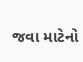જવા માટેનો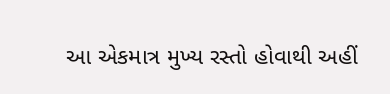આ એકમાત્ર મુખ્ય રસ્તો હોવાથી અહીં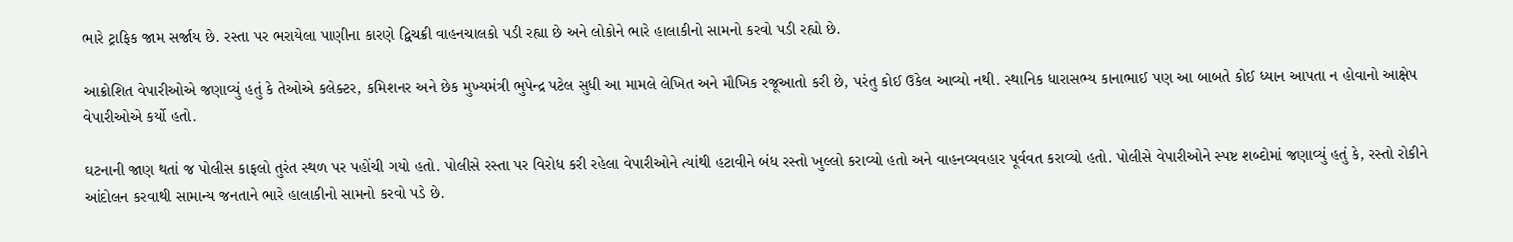ભારે ટ્રાફિક જામ સર્જાય છે. રસ્તા પર ભરાયેલા પાણીના કારણે દ્વિચક્રી વાહનચાલકો પડી રહ્યા છે અને લોકોને ભારે હાલાકીનો સામનો કરવો પડી રહ્યો છે.

આક્રોશિત વેપારીઓએ જણાવ્યું હતું કે તેઓએ કલેક્ટર, કમિશનર અને છેક મુખ્યમંત્રી ભુપેન્દ્ર પટેલ સુધી આ મામલે લેખિત અને મૌખિક રજૂઆતો કરી છે, પરંતુ કોઈ ઉકેલ આવ્યો નથી. સ્થાનિક ધારાસભ્ય કાનાભાઈ પણ આ બાબતે કોઈ ધ્યાન આપતા ન હોવાનો આક્ષેપ વેપારીઓએ કર્યો હતો.

ઘટનાની જાણ થતાં જ પોલીસ કાફલો તુરંત સ્થળ પર પહોંચી ગયો હતો. પોલીસે રસ્તા પર વિરોધ કરી રહેલા વેપારીઓને ત્યાંથી હટાવીને બંધ રસ્તો ખુલ્લો કરાવ્યો હતો અને વાહનવ્યવહાર પૂર્વવત કરાવ્યો હતો. પોલીસે વેપારીઓને સ્પષ્ટ શબ્દોમાં જણાવ્યું હતું કે, રસ્તો રોકીને આંદોલન કરવાથી સામાન્ય જનતાને ભારે હાલાકીનો સામનો કરવો પડે છે.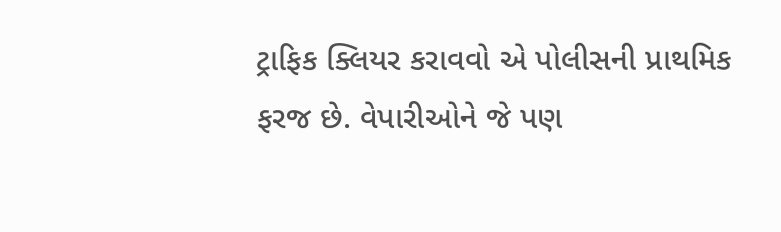ટ્રાફિક ક્લિયર કરાવવો એ પોલીસની પ્રાથમિક ફરજ છે. વેપારીઓને જે પણ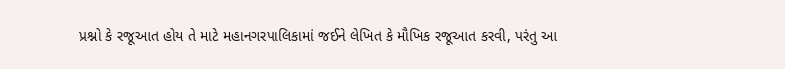પ્રશ્નો કે રજૂઆત હોય તે માટે મહાનગરપાલિકામાં જઈને લેખિત કે મૌખિક રજૂઆત કરવી, પરંતુ આ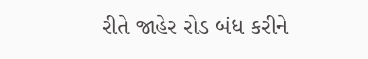રીતે જાહેર રોડ બંધ કરીને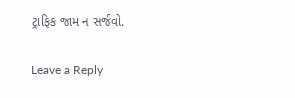ટ્રાફિક જામ ન સર્જવો.

Leave a Reply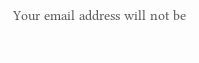Your email address will not be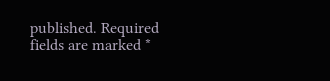published. Required fields are marked *